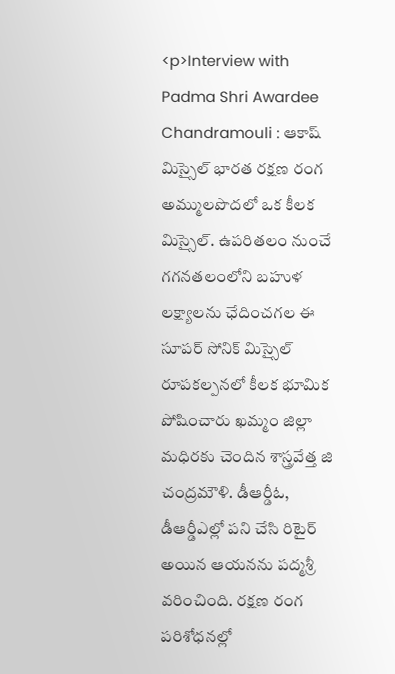<p>Interview with Padma Shri Awardee Chandramouli : ఆకాష్ మిస్సైల్ భారత రక్షణ రంగ అమ్ములపొదలో ఒక కీలక మిస్సైల్. ఉపరితలం నుంచే గగనతలంలోని బహుళ లక్ష్యాలను ఛేదించగల ఈ సూపర్ సోనిక్ మిస్సైల్ రూపకల్పనలో కీలక భూమిక పోషించారు ఖమ్మం జిల్లా మధిరకు చెందిన శాస్త్రవేత్త జి చంద్రమౌళి. డీఆర్డీఓ, డీఆర్డీఎల్లో పని చేసి రిటైర్ అయిన ఆయనను పద్మశ్రీ వరించింది. రక్షణ రంగ పరిశోధనల్లో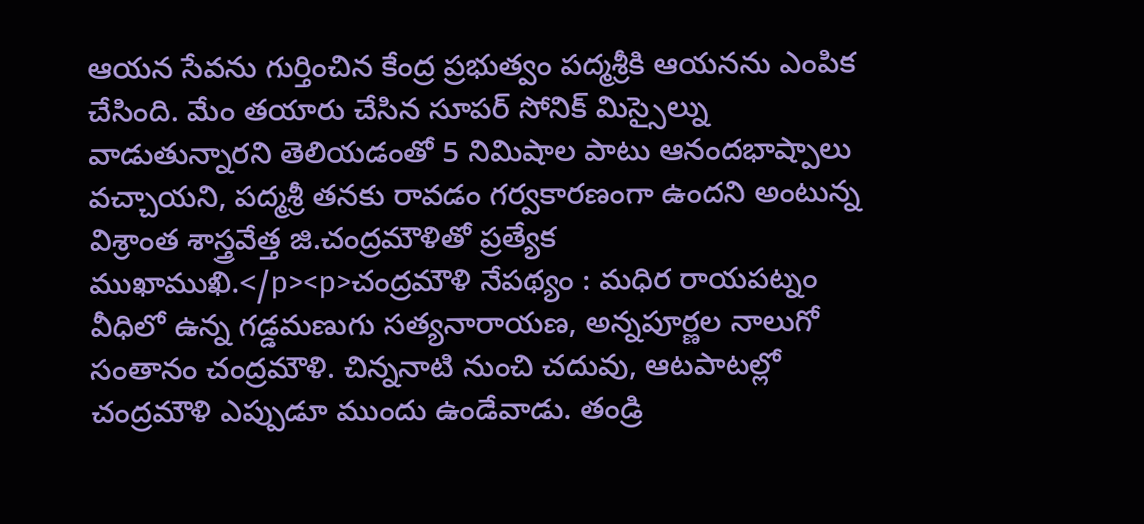ఆయన సేవను గుర్తించిన కేంద్ర ప్రభుత్వం పద్మశ్రీకి ఆయనను ఎంపిక చేసింది. మేం తయారు చేసిన సూపర్ సోనిక్ మిస్సైల్ను వాడుతున్నారని తెలియడంతో 5 నిమిషాల పాటు ఆనందభాష్పాలు వచ్చాయని, పద్మశ్రీ తనకు రావడం గర్వకారణంగా ఉందని అంటున్న విశ్రాంత శాస్త్రవేత్త జి.చంద్రమౌళితో ప్రత్యేక ముఖాముఖి.</p><p>చంద్రమౌళి నేపథ్యం : మధిర రాయపట్నం వీధిలో ఉన్న గడ్డమణుగు సత్యనారాయణ, అన్నపూర్ణల నాలుగో సంతానం చంద్రమౌళి. చిన్ననాటి నుంచి చదువు, ఆటపాటల్లో చంద్రమౌళి ఎప్పుడూ ముందు ఉండేవాడు. తండ్రి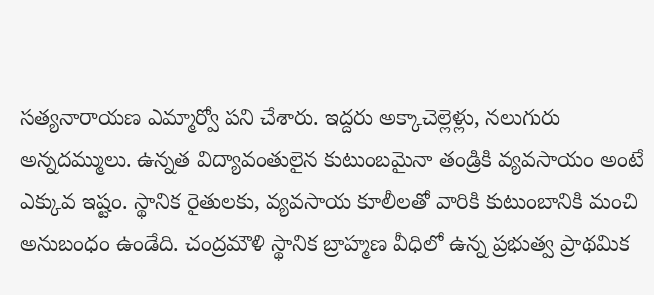సత్యనారాయణ ఎమ్మార్వో పని చేశారు. ఇద్దరు అక్కాచెల్లెళ్లు, నలుగురు అన్నదమ్ములు. ఉన్నత విద్యావంతులైన కుటుంబమైనా తండ్రికి వ్యవసాయం అంటే ఎక్కువ ఇష్టం. స్థానిక రైతులకు, వ్యవసాయ కూలీలతో వారికి కుటుంబానికి మంచి అనుబంధం ఉండేది. చంద్రమౌళి స్థానిక బ్రాహ్మణ వీధిలో ఉన్న ప్రభుత్వ ప్రాథమిక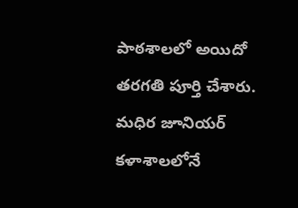పాఠశాలలో అయిదో తరగతి పూర్తి చేశారు. మధిర జూనియర్ కళాశాలలోనే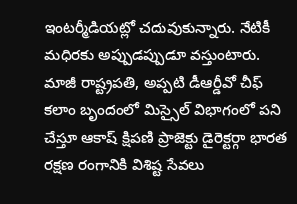ఇంటర్మీడియట్లో చదువుకున్నారు. నేటికీ మధిరకు అప్పుడప్పుడూ వస్తుంటారు. మాజీ రాష్ట్రపతి, అప్పటి డీఆర్డీవో చీఫ్ కలాం బృందంలో మిస్సైల్ విభాగంలో పని చేస్తూ ఆకాష్ క్షిపణి ప్రాజెక్టు డైరెక్టర్గా భారత రక్షణ రంగానికి విశిష్ట సేవలు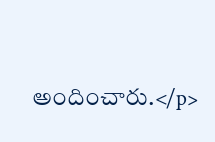అందించారు.</p>